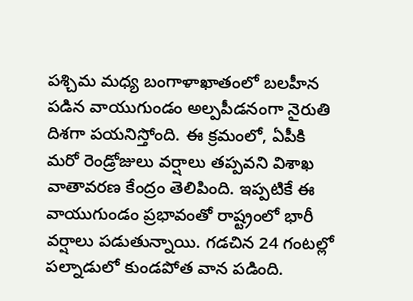పశ్చిమ మధ్య బంగాళాఖాతంలో బలహీన పడిన వాయుగుండం అల్పపీడనంగా నైరుతి దిశగా పయనిస్తోంది. ఈ క్రమంలో, ఏపీకి మరో రెండ్రోజులు వర్షాలు తప్పవని విశాఖ వాతావరణ కేంద్రం తెలిపింది. ఇప్పటికే ఈ వాయుగుండం ప్రభావంతో రాష్ట్రంలో భారీ వర్షాలు పడుతున్నాయి. గడచిన 24 గంటల్లో పల్నాడులో కుండపోత వాన పడింది.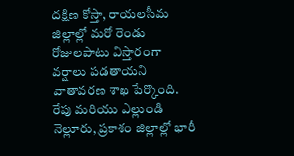దక్షిణ కోస్తా, రాయలసీమ జిల్లాల్లో మరో రెండు రోజులపాటు విస్తారంగా వర్షాలు పడతాయని వాతావరణ శాఖ పేర్కొంది. రేపు మరియు ఎల్లుండి నెల్లూరు, ప్రకాశం జిల్లాల్లో భారీ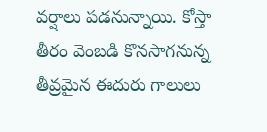వర్షాలు పడనున్నాయి. కోస్తా తీరం వెంబడి కొనసాగనున్న తీవ్రమైన ఈదురు గాలులు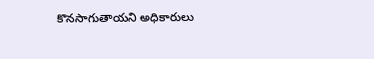కొనసాగుతాయని అధికారులు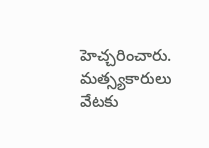హెచ్చరించారు. మత్స్యకారులు వేటకు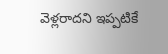వెళ్లరాదని ఇప్పటికే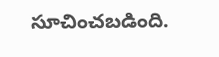సూచించబడింది.